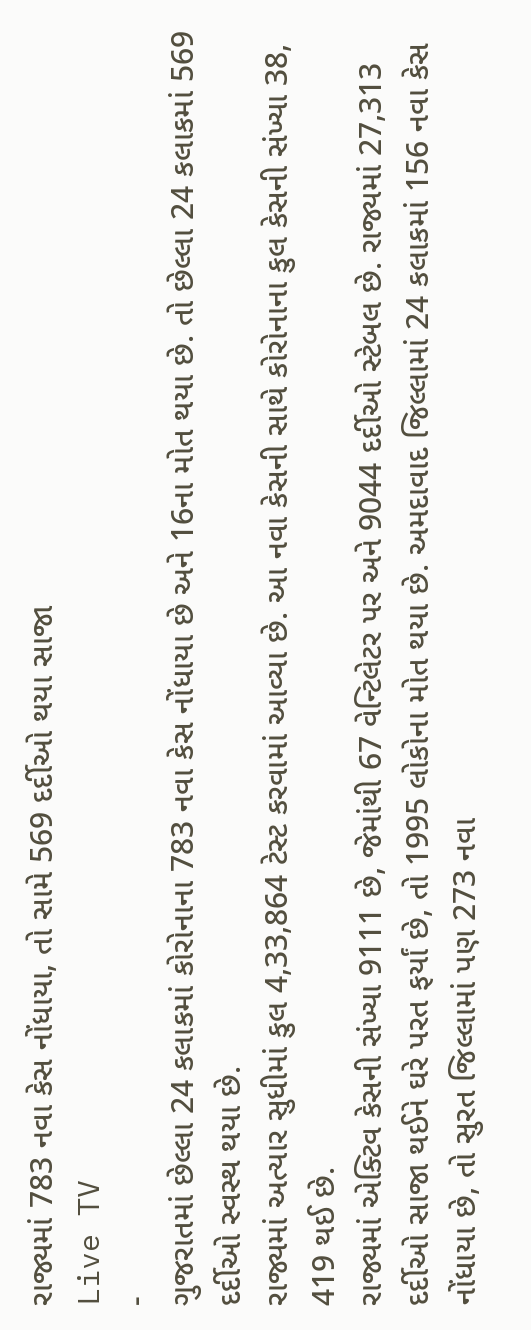રાજ્યમાં 783 નવા કેસ નોંધાયા, તો સામે 569 દર્દીઓ થયા સાજા
Live TV
-
ગુજરાતમાં છેલ્લા 24 કલાકમાં કોરોનાના 783 નવા કેસ નોંધાયા છે અને 16ના મોત થયા છે. તો છેલ્લા 24 કલાકમાં 569 દર્દીઓ સ્વસ્થ થયા છે.
રાજ્યમાં અત્યાર સુધીમાં કુલ 4,33,864 ટેસ્ટ કરવામાં આવ્યા છે. આ નવા કેસની સાથે કોરોનાના કુલ કેસની સંખ્યા 38, 419 થઈ છે.
રાજ્યમાં એક્ટિવ કેસની સંખ્યા 9111 છે, જેમાંથી 67 વેન્ટિલેટર પર અને 9044 દર્દીઓ સ્ટેબલ છે. રાજ્યમાં 27,313 દર્દીઓ સાજા થઈને ઘરે પરત ફર્યાં છે, તો 1995 લોકોના મોત થયા છે. અમદાવાદ જિલ્લામાં 24 કલાકમાં 156 નવા કેસ નોંધાયા છે, તો સુરત જિલ્લામાં પણ 273 નવા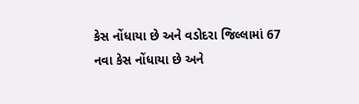કેસ નોંધાયા છે અને વડોદરા જિલ્લામાં 67 નવા કેસ નોંધાયા છે અને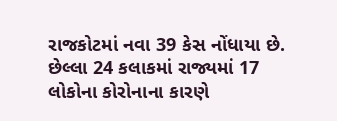રાજકોટમાં નવા 39 કેસ નોંધાયા છે.
છેલ્લા 24 કલાકમાં રાજ્યમાં 17 લોકોના કોરોનાના કારણે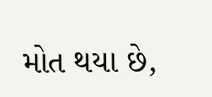મોત થયા છે,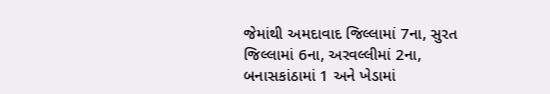જેમાંથી અમદાવાદ જિલ્લામાં 7ના, સુરત જિલ્લામાં 6ના, અરવલ્લીમાં 2ના, બનાસકાંઠામાં 1 અને ખેડામાં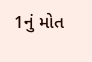1નું મોત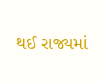થઈ રાજ્યમાં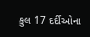કુલ 17 દર્દીઓના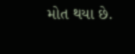મોત થયા છે.